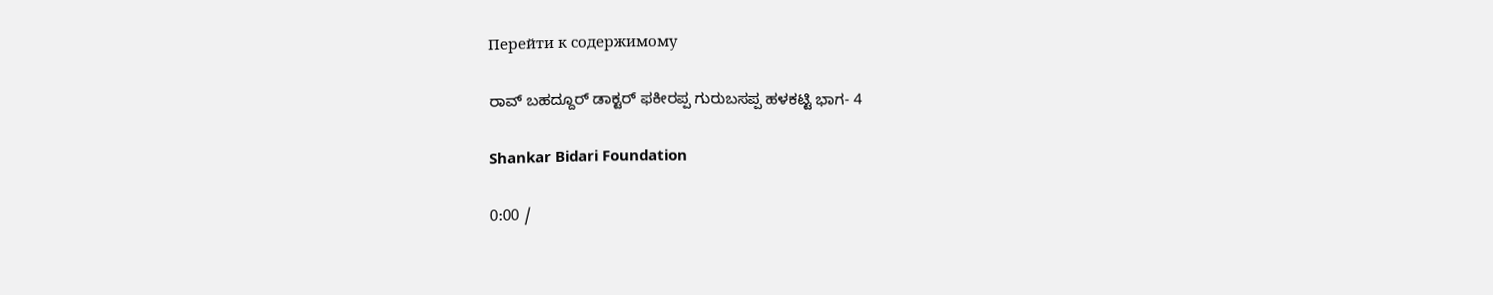Перейти к содержимому

ರಾವ್ ಬಹದ್ದೂರ್ ಡಾಕ್ಟರ್ ಫಕೀರಪ್ಪ ಗುರುಬಸಪ್ಪ ಹಳಕಟ್ಟಿ ಭಾಗ- 4

Shankar Bidari Foundation

0:00 /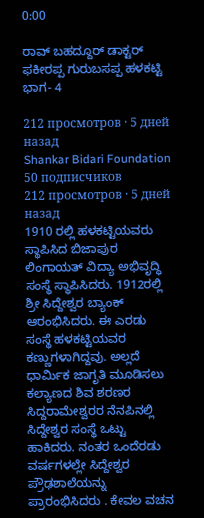0:00

ರಾವ್ ಬಹದ್ದೂರ್ ಡಾಕ್ಟರ್ ಫಕೀರಪ್ಪ ಗುರುಬಸಪ್ಪ ಹಳಕಟ್ಟಿ ಭಾಗ- 4

212 просмотров · 5 дней назад
Shankar Bidari Foundation
50 подписчиков
212 просмотров · 5 дней назад
1910 ರಲ್ಲಿ ಹಳಕಟ್ಟಿಯವರು ಸ್ಥಾಪಿಸಿದ ಬಿಜಾಪುರ ಲಿಂಗಾಯತ್ ವಿದ್ಯಾ ಅಭಿವೃದ್ಧಿ ಸಂಸ್ಥೆ ಸ್ಥಾಪಿಸಿದರು. 1912ರಲ್ಲಿ ಶ್ರೀ ಸಿದ್ದೇಶ್ವರ ಬ್ಯಾಂಕ್ ಆರಂಭಿಸಿದರು. ಈ ಎರಡು ಸಂಸ್ಥೆ ಹಳಕಟ್ಟಿಯವರ ಕಣ್ಣುಗಳಾಗಿದ್ದವು. ಅಲ್ಲದೆ ಧಾರ್ಮಿಕ ಜಾಗೃತಿ ಮೂಡಿಸಲು ಕಲ್ಯಾಣದ ಶಿವ ಶರಣರ ಸಿದ್ದರಾಮೇಶ್ವರರ ನೆನಪಿನಲ್ಲಿ ಸಿದ್ದೇಶ್ವರ ಸಂಸ್ಥೆ ಒಟ್ಟು ಹಾಕಿದರು. ನಂತರ ಒಂದೆರಡು ವರ್ಷಗಳಲ್ಲೇ ಸಿದ್ದೇಶ್ವರ ಪ್ರೌಢಶಾಲೆಯನ್ನು ಪ್ರಾರಂಭಿಸಿದರು . ಕೇವಲ ವಚನ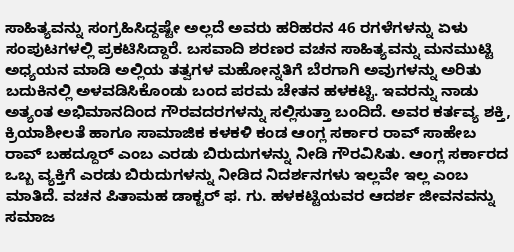ಸಾಹಿತ್ಯವನ್ನು ಸಂಗ್ರಹಿಸಿದ್ದಷ್ಟೇ ಅಲ್ಲದೆ ಅವರು ಹರಿಹರನ 46 ರಗಳೆಗಳನ್ನು ಏಳು ಸಂಪುಟಗಳಲ್ಲಿ ಪ್ರಕಟಿಸಿದ್ದಾರೆ. ಬಸವಾದಿ ಶರಣರ ವಚನ ಸಾಹಿತ್ಯವನ್ನು ಮನಮುಟ್ಟಿ ಅಧ್ಯಯನ ಮಾಡಿ ಅಲ್ಲಿಯ ತತ್ವಗಳ ಮಹೋನ್ನತಿಗೆ ಬೆರಗಾಗಿ ಅವುಗಳನ್ನು ಅರಿತು ಬದುಕಿನಲ್ಲಿ ಅಳವಡಿಸಿಕೊಂಡು ಬಂದ ಪರಮ ಚೇತನ ಹಳಕಟ್ಟಿ. ಇವರನ್ನು ನಾಡು ಅತ್ಯಂತ ಅಭಿಮಾನದಿಂದ ಗೌರವದರಗಳನ್ನು ಸಲ್ಲಿಸುತ್ತಾ ಬಂದಿದೆ. ಅವರ ಕರ್ತವ್ಯ ಶಕ್ತಿ, ಕ್ರಿಯಾಶೀಲತೆ ಹಾಗೂ ಸಾಮಾಜಿಕ ಕಳಕಳಿ ಕಂಡ ಆಂಗ್ಲ ಸರ್ಕಾರ ರಾವ್ ಸಾಹೇಬ ರಾವ್ ಬಹದ್ದೂರ್ ಎಂಬ ಎರಡು ಬಿರುದುಗಳನ್ನು ನೀಡಿ ಗೌರವಿಸಿತು. ಆಂಗ್ಲ ಸರ್ಕಾರದ ಒಬ್ಬ ವ್ಯಕ್ತಿಗೆ ಎರಡು ಬಿರುದುಗಳನ್ನು ನೀಡಿದ ನಿದರ್ಶನಗಳು ಇಲ್ಲವೇ ಇಲ್ಲ ಎಂಬ ಮಾತಿದೆ. ವಚನ ಪಿತಾಮಹ ಡಾಕ್ಟರ್ ಫ. ಗು. ಹಳಕಟ್ಟಿಯವರ ಆದರ್ಶ ಜೀವನವನ್ನು ಸಮಾಜ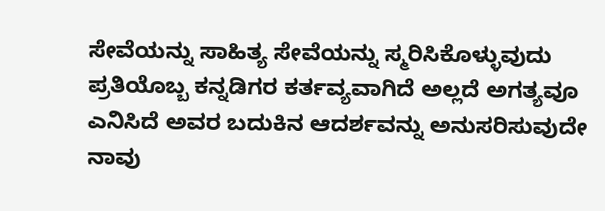ಸೇವೆಯನ್ನು ಸಾಹಿತ್ಯ ಸೇವೆಯನ್ನು ಸ್ಮರಿಸಿಕೊಳ್ಳುವುದು ಪ್ರತಿಯೊಬ್ಬ ಕನ್ನಡಿಗರ ಕರ್ತವ್ಯವಾಗಿದೆ ಅಲ್ಲದೆ ಅಗತ್ಯವೂ ಎನಿಸಿದೆ ಅವರ ಬದುಕಿನ ಆದರ್ಶವನ್ನು ಅನುಸರಿಸುವುದೇ ನಾವು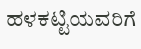ಹಳಕಟ್ಟಿಯವರಿಗೆ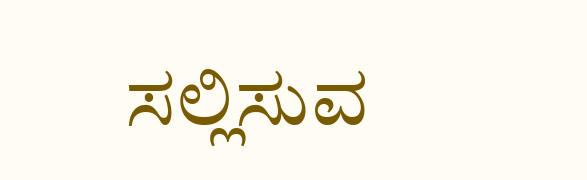ಸಲ್ಲಿಸುವ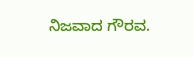ನಿಜವಾದ ಗೌರವ.